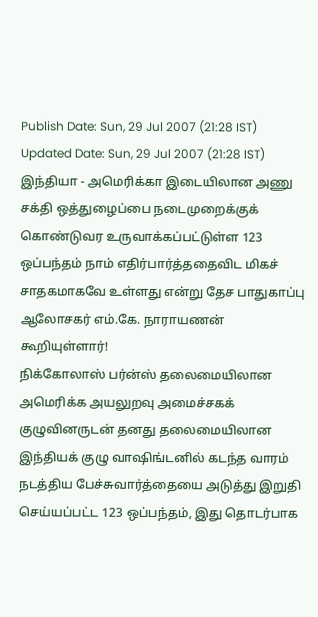Publish Date: Sun, 29 Jul 2007 (21:28 IST)
Updated Date: Sun, 29 Jul 2007 (21:28 IST)
இந்தியா - அமெரிக்கா இடையிலான அணு சக்தி ஒத்துழைப்பை நடைமுறைக்குக் கொண்டுவர உருவாக்கப்பட்டுள்ள 123 ஒப்பந்தம் நாம் எதிர்பார்த்ததைவிட மிகச் சாதகமாகவே உள்ளது என்று தேச பாதுகாப்பு ஆலோசகர் எம்.கே. நாராயணன் கூறியுள்ளார்!
நிக்கோலாஸ் பர்ன்ஸ் தலைமையிலான அமெரிக்க அயலுறவு அமைச்சகக் குழுவினருடன் தனது தலைமையிலான இந்தியக் குழு வாஷிங்டனில் கடந்த வாரம் நடத்திய பேச்சுவார்த்தையை அடுத்து இறுதி செய்யப்பட்ட 123 ஒப்பந்தம், இது தொடர்பாக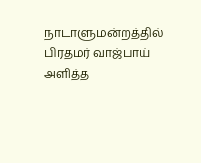நாடாளுமன்றத்தில் பிரதமர் வாஜ்பாய் அளித்த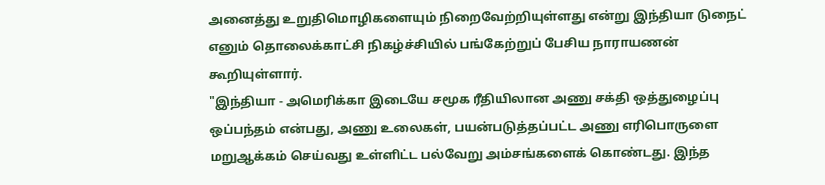அனைத்து உறுதிமொழிகளையும் நிறைவேற்றியுள்ளது என்று இந்தியா டுநைட் எனும் தொலைக்காட்சி நிகழ்ச்சியில் பங்கேற்றுப் பேசிய நாராயணன் கூறியுள்ளார்.
"இந்தியா - அமெரிக்கா இடையே சமூக ரீதியிலான அணு சக்தி ஒத்துழைப்பு ஒப்பந்தம் என்பது, அணு உலைகள், பயன்படுத்தப்பட்ட அணு எரிபொருளை மறுஆக்கம் செய்வது உள்ளிட்ட பல்வேறு அம்சங்களைக் கொண்டது. இந்த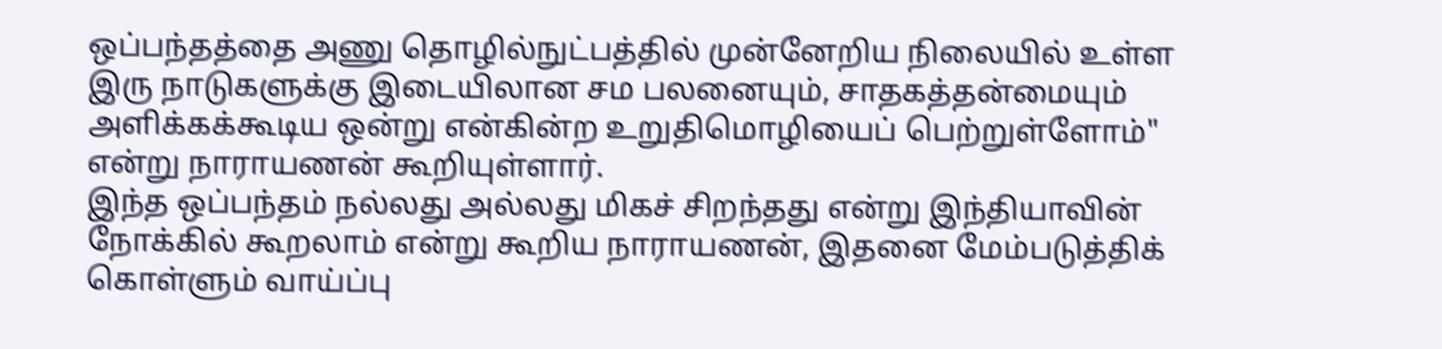ஒப்பந்தத்தை அணு தொழில்நுட்பத்தில் முன்னேறிய நிலையில் உள்ள இரு நாடுகளுக்கு இடையிலான சம பலனையும், சாதகத்தன்மையும் அளிக்கக்கூடிய ஒன்று என்கின்ற உறுதிமொழியைப் பெற்றுள்ளோம்" என்று நாராயணன் கூறியுள்ளார்.
இந்த ஒப்பந்தம் நல்லது அல்லது மிகச் சிறந்தது என்று இந்தியாவின் நோக்கில் கூறலாம் என்று கூறிய நாராயணன், இதனை மேம்படுத்திக் கொள்ளும் வாய்ப்பு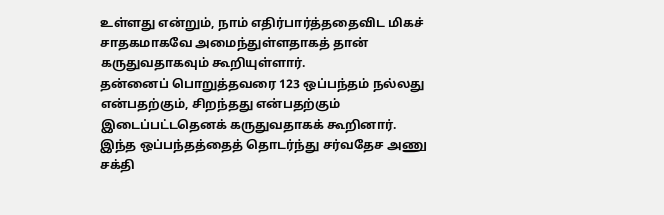உள்ளது என்றும், நாம் எதிர்பார்த்ததைவிட மிகச் சாதகமாகவே அமைந்துள்ளதாகத் தான் கருதுவதாகவும் கூறியுள்ளார்.
தன்னைப் பொறுத்தவரை 123 ஒப்பந்தம் நல்லது என்பதற்கும், சிறந்தது என்பதற்கும் இடைப்பட்டதெனக் கருதுவதாகக் கூறினார்.
இந்த ஒப்பந்தத்தைத் தொடர்ந்து சர்வதேச அணு சக்தி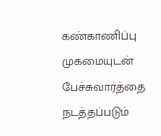கண்காணிப்பு முகமையுடன் பேச்சுவார்த்தை நடத்தப்படும்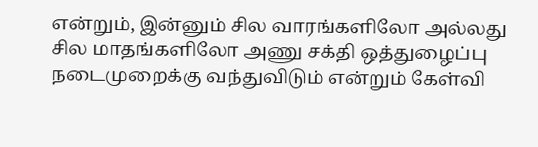என்றும், இன்னும் சில வாரங்களிலோ அல்லது சில மாதங்களிலோ அணு சக்தி ஒத்துழைப்பு நடைமுறைக்கு வந்துவிடும் என்றும் கேள்வி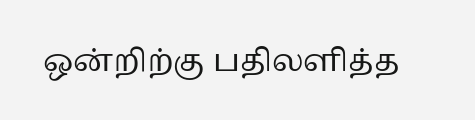ஒன்றிற்கு பதிலளித்த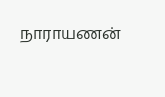நாராயணன்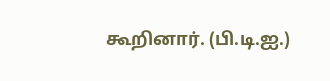கூறினார். (பி.டி.ஐ.)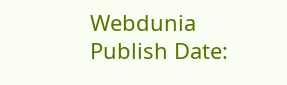Webdunia
Publish Date: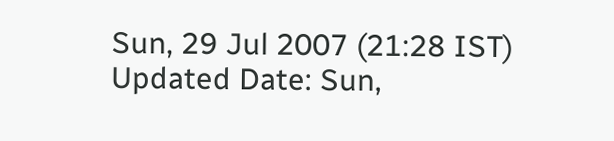Sun, 29 Jul 2007 (21:28 IST)
Updated Date: Sun,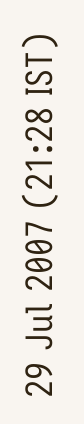29 Jul 2007 (21:28 IST)